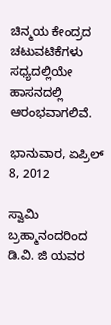ಚಿನ್ಮಯ ಕೇಂದ್ರದ ಚಟುವಟಿಕೆಗಳು ಸಧ್ಯದಲ್ಲಿಯೇ ಹಾಸನದಲ್ಲಿ ಆರಂಭವಾಗಲಿವೆ.

ಭಾನುವಾರ, ಏಪ್ರಿಲ್ 8, 2012

ಸ್ವಾಮಿ ಬ್ರಹ್ಮಾನಂದರಿಂದ ಡಿ.ವಿ. ಜಿ ಯವರ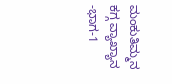ಮಂಕುತಿಮ್ಮನ ಕಗ್ಗ ವ್ಯಾಖ್ಯಾನ -ಭಾಗ-1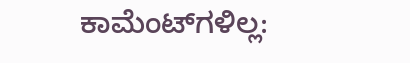ಕಾಮೆಂಟ್‌ಗಳಿಲ್ಲ: